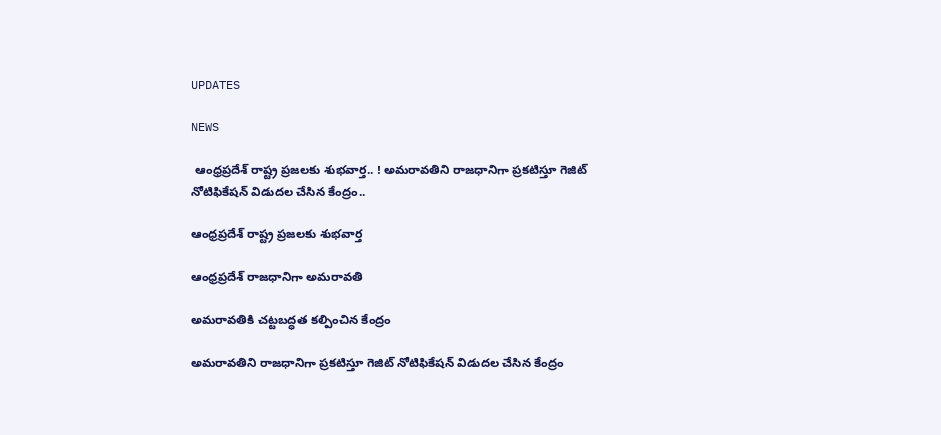UPDATES

NEWS

 ఆంధ్రప్రదేశ్ రాష్ట్ర ప్రజలకు శుభవార్త.. ! అమరావతిని రాజధానిగా ప్రకటిస్తూ గెజిట్ నోటిఫికేషన్ విడుదల చేసిన కేంద్రం..

ఆంధ్రప్రదేశ్ రాష్ట్ర ప్రజలకు శుభవార్త

ఆంధ్రప్రదేశ్ రాజధానిగా అమరావతి

అమరావతికి చట్టబద్ధత కల్పించిన కేంద్రం

అమరావతిని రాజధానిగా ప్రకటిస్తూ గెజిట్ నోటిఫికేషన్ విడుదల చేసిన కేంద్రం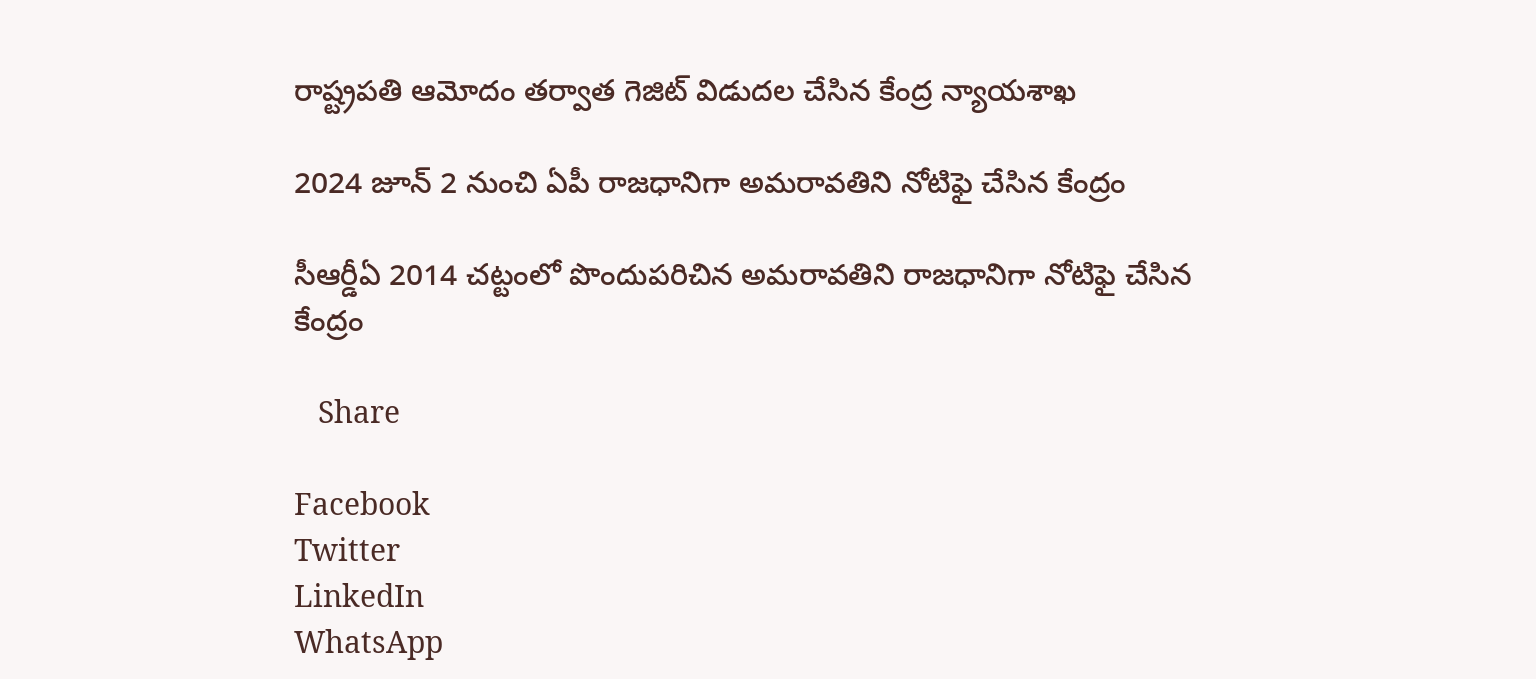రాష్ట్రపతి ఆమోదం తర్వాత గెజిట్ విడుదల చేసిన కేంద్ర న్యాయశాఖ

2024 జూన్ 2 నుంచి ఏపీ రాజధానిగా అమరావతిని నోటిఫై చేసిన కేంద్రం

సీఆర్డీఏ 2014 చట్టంలో పొందుపరిచిన అమరావతిని రాజధానిగా నోటిఫై చేసిన కేంద్రం

   Share

Facebook
Twitter
LinkedIn
WhatsApp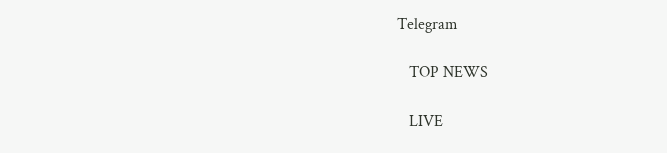Telegram

   TOP NEWS

   LIVE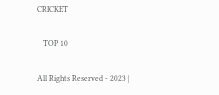CRICKET

   TOP 10

All Rights Reserved - 2023 |